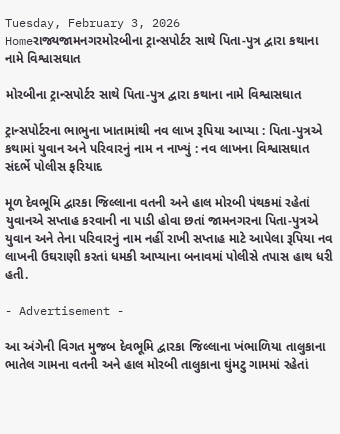Tuesday, February 3, 2026
Homeરાજ્યજામનગરમોરબીના ટ્રાન્સપોર્ટર સાથે પિતા-પુત્ર દ્વારા કથાના નામે વિશ્વાસઘાત

મોરબીના ટ્રાન્સપોર્ટર સાથે પિતા-પુત્ર દ્વારા કથાના નામે વિશ્વાસઘાત

ટ્રાન્સપોર્ટરના ભાભુના ખાતામાંથી નવ લાખ રૂપિયા આપ્યા : પિતા-પુત્રએ કથામાં યુવાન અને પરિવારનું નામ ન નાખ્યું : નવ લાખના વિશ્વાસઘાત સંદર્ભે પોલીસ ફરિયાદ

મૂળ દેવભૂમિ દ્વારકા જિલ્લાના વતની અને હાલ મોરબી પંથકમાં રહેતાં યુવાનએ સપ્તાહ કરવાની ના પાડી હોવા છતાં જામનગરના પિતા-પુત્રએ યુવાન અને તેના પરિવારનું નામ નહીં રાખી સપ્તાહ માટે આપેલા રૂપિયા નવ લાખની ઉઘરાણી કરતાં ધમકી આપ્યાના બનાવમાં પોલીસે તપાસ હાથ ધરી હતી.

- Advertisement -

આ અંગેની વિગત મુજબ દેવભૂમિ દ્વારકા જિલ્લાના ખંભાળિયા તાલુકાના ભાતેલ ગામના વતની અને હાલ મોરબી તાલુકાના ઘુંમટુ ગામમાં રહેતાં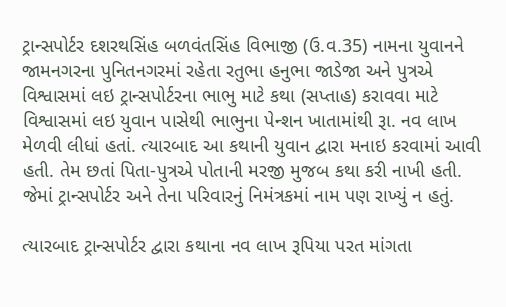ટ્રાન્સપોર્ટર દશરથસિંહ બળવંતસિંહ વિભાજી (ઉ.વ.35) નામના યુવાનને જામનગરના પુનિતનગરમાં રહેતા રતુભા હનુભા જાડેજા અને પુત્રએ વિશ્વાસમાં લઇ ટ્રાન્સપોર્ટરના ભાભુ માટે કથા (સપ્તાહ) કરાવવા માટે વિશ્વાસમાં લઇ યુવાન પાસેથી ભાભુના પેન્શન ખાતામાંથી રૂા. નવ લાખ મેળવી લીધાં હતાં. ત્યારબાદ આ કથાની યુવાન દ્વારા મનાઇ કરવામાં આવી હતી. તેમ છતાં પિતા-પુત્રએ પોતાની મરજી મુજબ કથા કરી નાખી હતી. જેમાં ટ્રાન્સપોર્ટર અને તેના પરિવારનું નિમંત્રકમાં નામ પણ રાખ્યું ન હતું.

ત્યારબાદ ટ્રાન્સપોર્ટર દ્વારા કથાના નવ લાખ રૂપિયા પરત માંગતા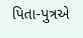પિતા-પુત્રએ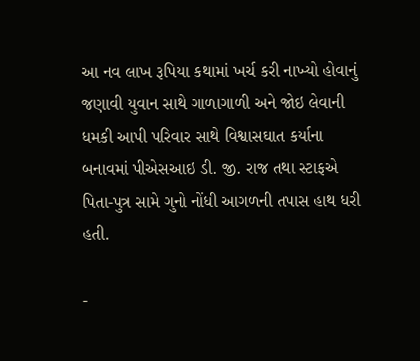આ નવ લાખ રૂપિયા કથામાં ખર્ચ કરી નાખ્યો હોવાનું જણાવી યુવાન સાથે ગાળાગાળી અને જોઇ લેવાની ધમકી આપી પરિવાર સાથે વિશ્વાસઘાત કર્યાના બનાવમાં પીએસઆઇ ડી. જી. રાજ તથા સ્ટાફએ પિતા-પુત્ર સામે ગુનો નોંધી આગળની તપાસ હાથ ધરી હતી.

-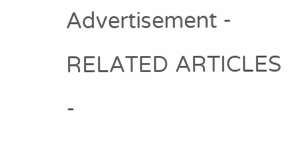Advertisement -
RELATED ARTICLES
-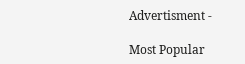Advertisment -

Most Popular